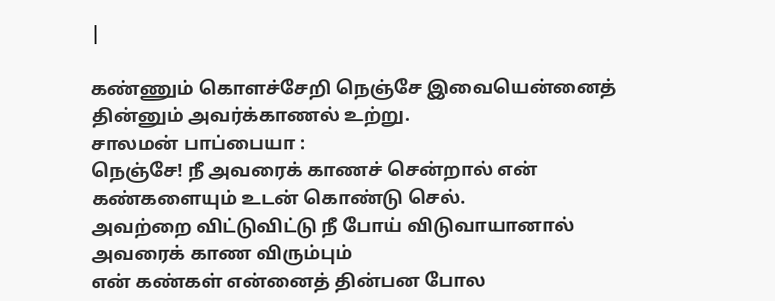|

கண்ணும் கொளச்சேறி நெஞ்சே இவையென்னைத் தின்னும் அவர்க்காணல் உற்று.
சாலமன் பாப்பையா :
நெஞ்சே! நீ அவரைக் காணச் சென்றால் என் கண்களையும் உடன் கொண்டு செல்.
அவற்றை விட்டுவிட்டு நீ போய் விடுவாயானால் அவரைக் காண விரும்பும்
என் கண்கள் என்னைத் தின்பன போல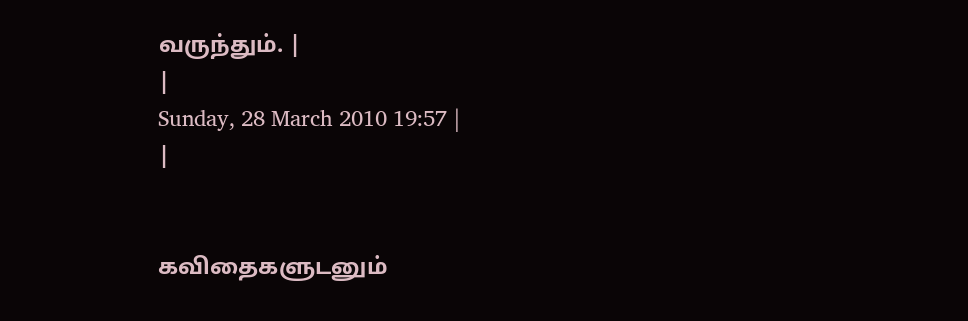வருந்தும். |
|
Sunday, 28 March 2010 19:57 |
|


கவிதைகளுடனும்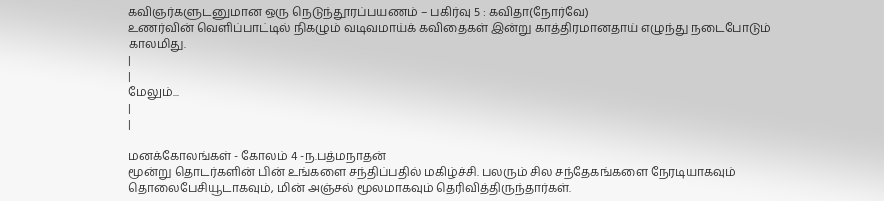கவிஞர்களுடனுமான ஒரு நெடுந்தூரப்பயணம் – பகிர்வு 5 : கவிதா(நோர்வே)
உணர்வின் வெளிப்பாட்டில் நிகழும் வடிவமாய்க் கவிதைகள் இன்று காத்திரமானதாய் எழுந்து நடைபோடும் காலமிது.
|
|
மேலும்...
|
|

மனக்கோலங்கள் - கோலம் 4 -ந.பத்மநாதன்
மூன்று தொடர்களின் பின் உங்களை சந்திப்பதில் மகிழ்ச்சி. பலரும் சில சந்தேகங்களை நேரடியாகவும் தொலைபேசியூடாகவும், மின் அஞ்சல் மூலமாகவும் தெரிவித்திருந்தார்கள்.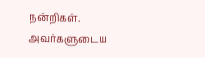நன்றிகள். அவர்களுடைய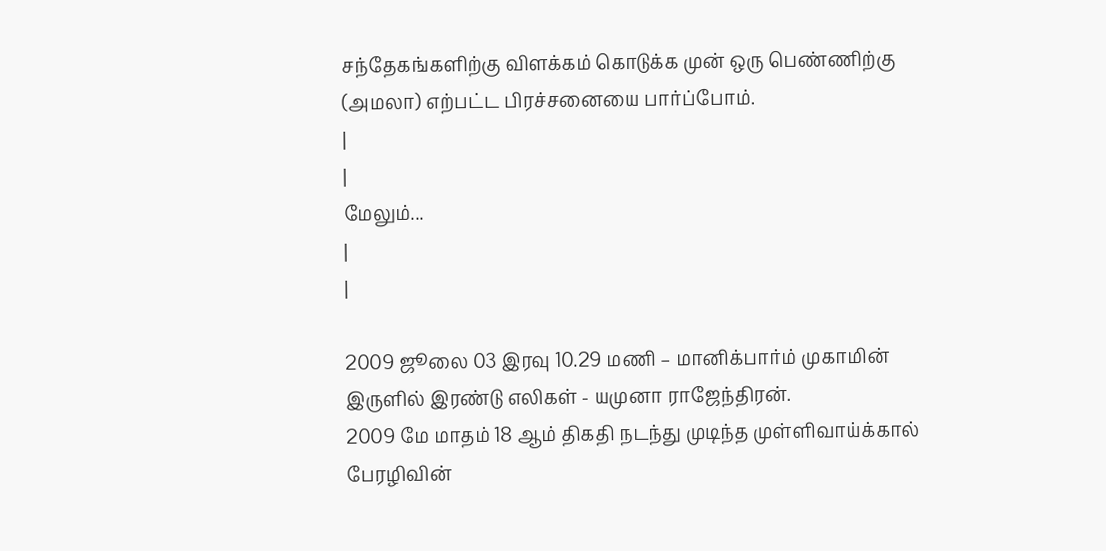சந்தேகங்களிற்கு விளக்கம் கொடுக்க முன் ஒரு பெண்ணிற்கு (அமலா) எற்பட்ட பிரச்சனையை பார்ப்போம்.
|
|
மேலும்...
|
|

2009 ஜூலை 03 இரவு 10.29 மணி – மானிக்பார்ம் முகாமின் இருளில் இரண்டு எலிகள் - யமுனா ராஜேந்திரன்.
2009 மே மாதம் 18 ஆம் திகதி நடந்து முடிந்த முள்ளிவாய்க்கால் பேரழிவின்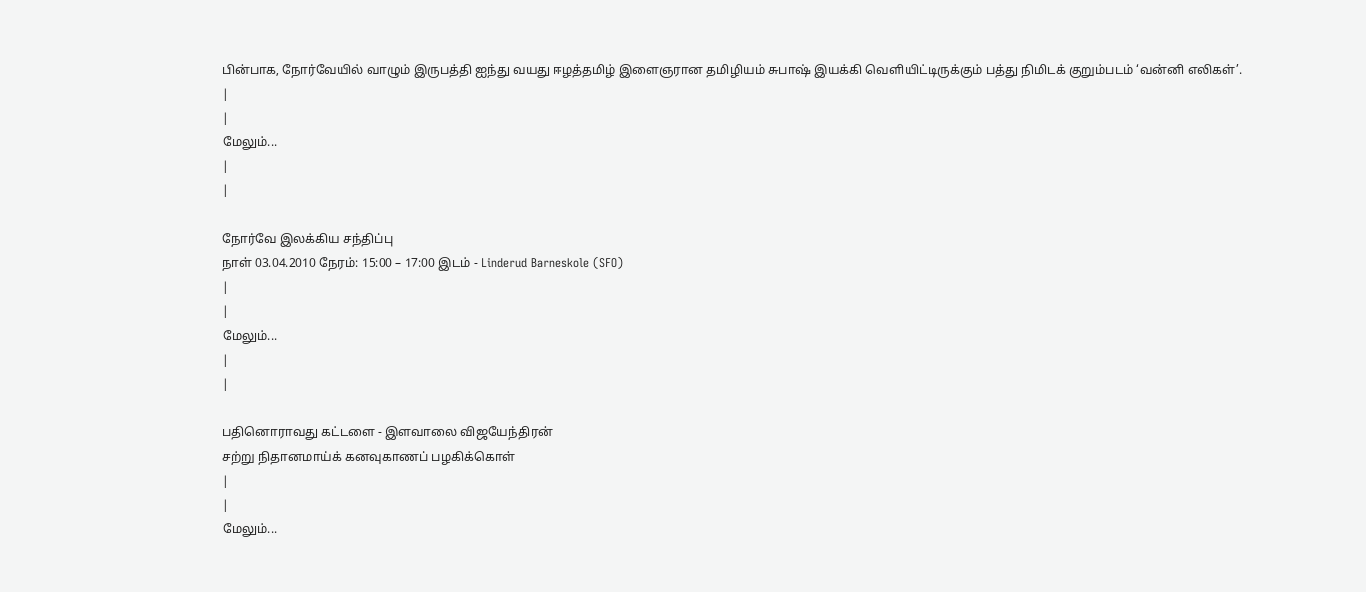பின்பாக, நோர்வேயில் வாழும் இருபத்தி ஐந்து வயது ஈழத்தமிழ் இளைஞரான தமிழியம் சுபாஷ் இயக்கி வெளியிட்டிருக்கும் பத்து நிமிடக் குறும்படம் ‘வன்னி எலிகள்’.
|
|
மேலும்...
|
|

நோர்வே இலக்கிய சந்திப்பு
நாள் 03.04.2010 நேரம்: 15:00 – 17:00 இடம் - Linderud Barneskole (SFO)
|
|
மேலும்...
|
|

பதினொராவது கட்டளை - இளவாலை விஜயேந்திரன்
சற்று நிதானமாய்க் கனவுகாணப் பழகிக்கொள்
|
|
மேலும்...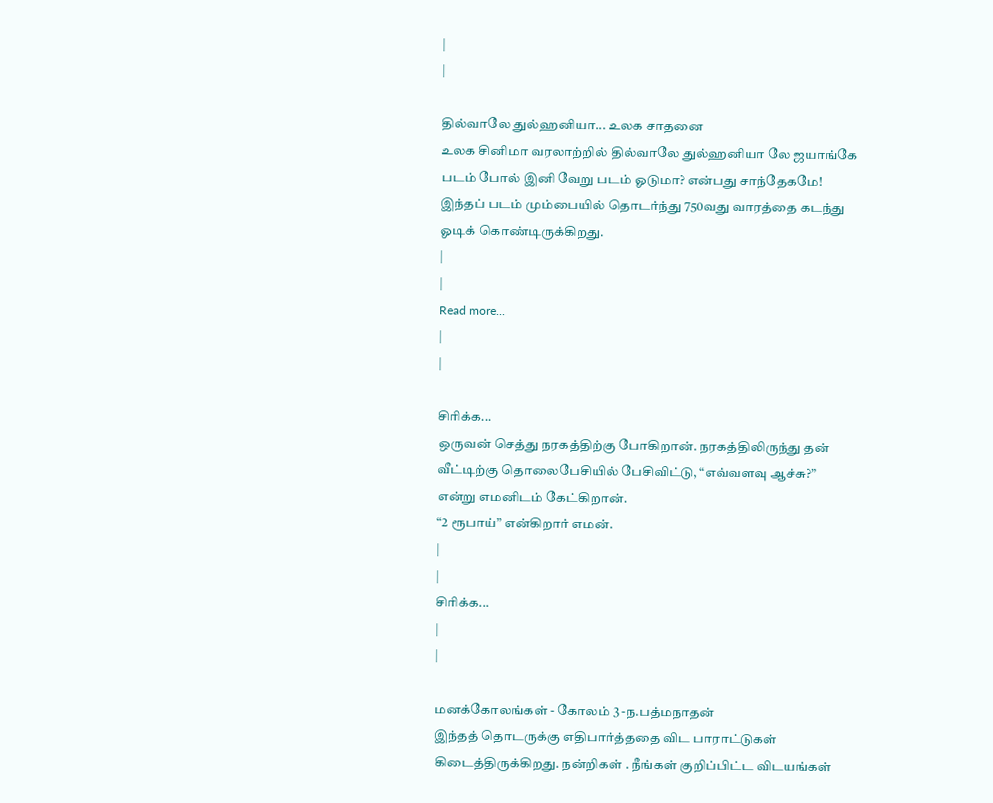|
|

தில்வாலே துல்ஹனியா... உலக சாதனை
உலக சினிமா வரலாற்றில் தில்வாலே துல்ஹனியா லே ஜயாங்கே படம் போல் இனி வேறு படம் ஓடுமா? என்பது சாந்தேகமே! இந்தப் படம் மும்பையில் தொடர்ந்து 750வது வாரத்தை கடந்து ஓடிக் கொண்டிருக்கிறது.
|
|
Read more...
|
|

சிரிக்க...
ஒருவன் செத்து நரகத்திற்கு போகிறான். நரகத்திலிருந்து தன் வீட்டிற்கு தொலைபேசியில் பேசிவிட்டு, “எவ்வளவு ஆச்சு?” என்று எமனிடம் கேட்கிறான்.
“2 ரூபாய்” என்கிறார் எமன்.
|
|
சிரிக்க...
|
|

மனக்கோலங்கள் - கோலம் 3 -ந.பத்மநாதன்
இந்தத் தொடருக்கு எதிபார்த்ததை விட பாராட்டுகள் கிடைத்திருக்கிறது. நன்றிகள் . நீங்கள் குறிப்பிட்ட விடயங்கள்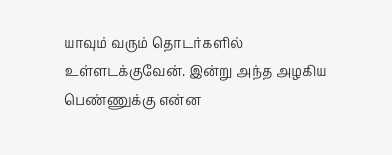யாவும் வரும் தொடர்களில் உள்ளடக்குவேன். இன்று அந்த அழகிய பெண்ணுக்கு என்ன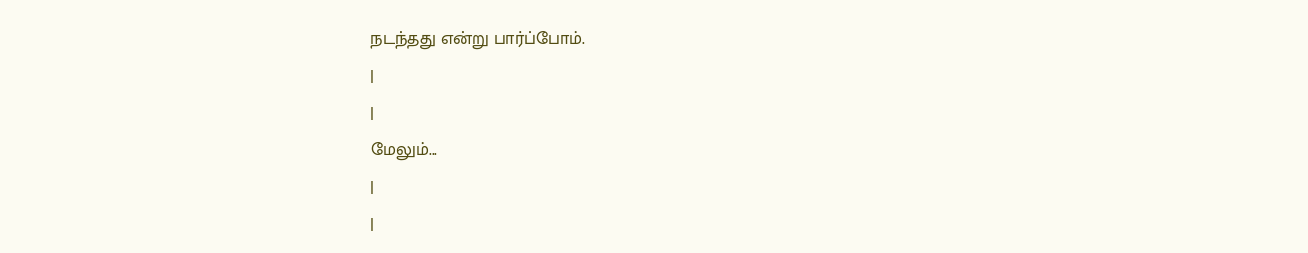நடந்தது என்று பார்ப்போம்.
|
|
மேலும்...
|
|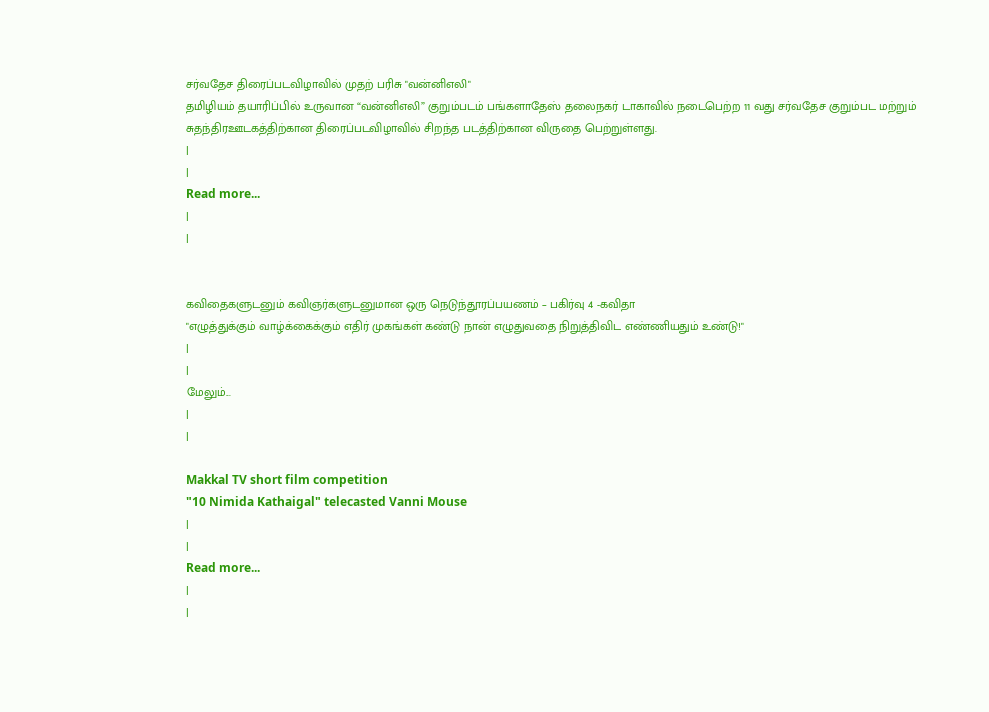சர்வதேச திரைப்படவிழாவில் முதற் பரிசு "வன்னிஎலி"
தமிழியம் தயாரிப்பில் உருவான “வன்னிஎலி” குறும்படம் பங்களாதேஸ் தலைநகர் டாகாவில் நடைபெற்ற 11 வது சர்வதேச குறும்பட மற்றும் சுதந்திரஊடகத்திற்கான திரைப்படவிழாவில் சிறந்த படத்திற்கான விருதை பெற்றுள்ளது.
|
|
Read more...
|
|


கவிதைகளுடனும் கவிஞர்களுடனுமான ஒரு நெடுந்தூரப்பயணம் – பகிர்வு 4 -கவிதா
"எழுத்துக்கும் வாழ்க்கைக்கும் எதிர் முகங்கள் கண்டு நான் எழுதுவதை நிறுத்திவிட எண்ணியதும் உண்டு!"
|
|
மேலும்...
|
|

Makkal TV short film competition
"10 Nimida Kathaigal" telecasted Vanni Mouse
|
|
Read more...
|
|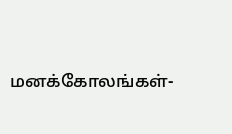மனக்கோலங்கள்-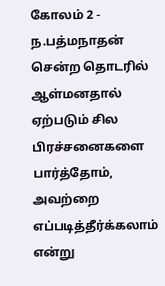கோலம் 2 - ந.பத்மநாதன்
சென்ற தொடரில் ஆள்மனதால் ஏற்படும் சில பிரச்சனைகளை பார்த்தோம், அவற்றை எப்படித்தீர்க்கலாம் என்று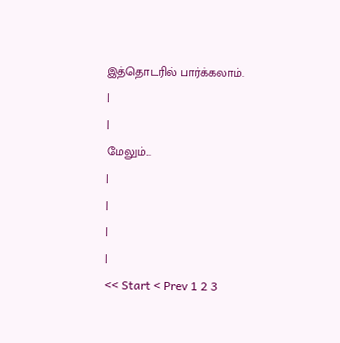இத்தொடரில் பார்க்கலாம்.
|
|
மேலும்...
|
|
|
|
<< Start < Prev 1 2 3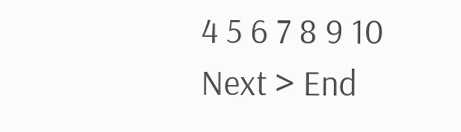4 5 6 7 8 9 10 Next > End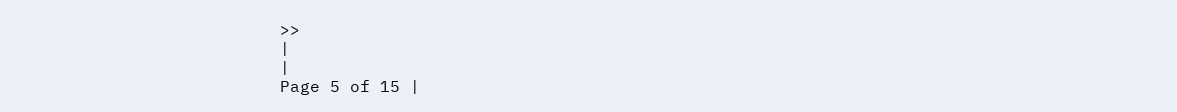>>
|
|
Page 5 of 15 |